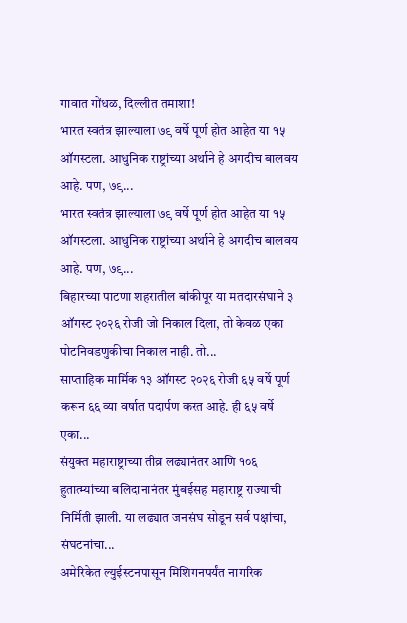गावात गोंधळ, दिल्लीत तमाशा!
भारत स्वतंत्र झाल्याला ७९ वर्षे पूर्ण होत आहेत या १५ ऑगस्टला. आधुनिक राष्ट्रांच्या अर्थाने हे अगदीच बालवय आहे. पण, ७९...
भारत स्वतंत्र झाल्याला ७९ वर्षे पूर्ण होत आहेत या १५ ऑगस्टला. आधुनिक राष्ट्रांच्या अर्थाने हे अगदीच बालवय आहे. पण, ७९...
बिहारच्या पाटणा शहरातील बांकीपूर या मतदारसंघाने ३ ऑगस्ट २०२६ रोजी जो निकाल दिला, तो केवळ एका पोटनिवडणुकीचा निकाल नाही. तो...
साप्ताहिक मार्मिक १३ ऑगस्ट २०२६ रोजी ६५ वर्षे पूर्ण करून ६६ व्या वर्षात पदार्पण करत आहे. ही ६५ वर्षे एका...
संयुक्त महाराष्ट्राच्या तीव्र लढ्यानंतर आणि १०६ हुतात्म्यांच्या बलिदानानंतर मुंबईसह महाराष्ट्र राज्याची निर्मिती झाली. या लढ्यात जनसंघ सोडून सर्व पक्षांचा, संघटनांचा...
अमेरिकेत ल्युईस्टनपासून मिशिगनपर्यंत नागरिक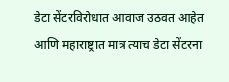डेटा सेंटरविरोधात आवाज उठवत आहेत आणि महाराष्ट्रात मात्र त्याच डेटा सेंटरना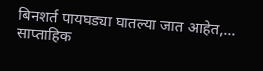बिनशर्त पायघड्या घातल्या जात आहेत,...
साप्ताहिक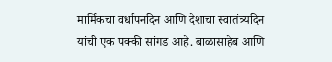मार्मिकचा वर्धापनदिन आणि देशाचा स्वातंत्र्यदिन यांची एक पक्की सांगड आहे. बाळासाहेब आणि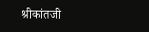श्रीकांतजी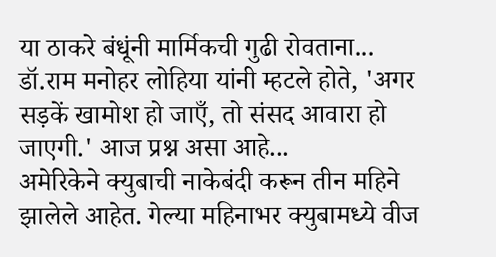या ठाकरे बंधूंनी मार्मिकची गुढी रोवताना...
डॉ.राम मनोहर लोहिया यांनी म्हटले होते, 'अगर सड़कें खामोश हो जाएँ, तो संसद आवारा हो जाएगी.' आज प्रश्न असा आहे...
अमेरिकेने क्युबाची नाकेबंदी करून तीन महिने झालेले आहेत. गेल्या महिनाभर क्युबामध्ये वीज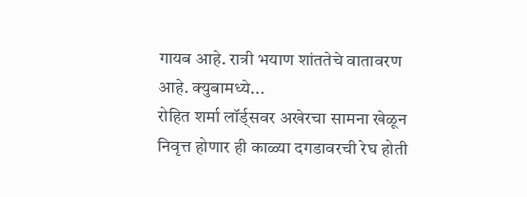गायब आहे. रात्री भयाण शांततेचे वातावरण आहे. क्युबामध्ये...
रोहित शर्मा लॉर्ड्सवर अखेरचा सामना खेळून निवृत्त होणार ही काळ्या दगडावरची रेघ होती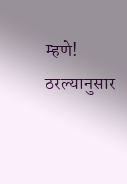म्हणे! ठरल्यानुसार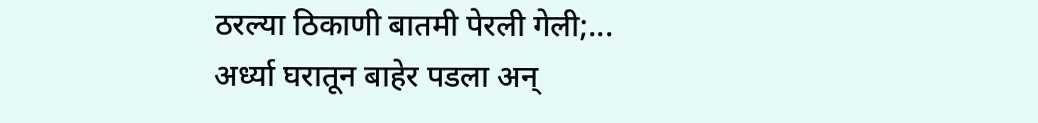ठरल्या ठिकाणी बातमी पेरली गेली;...
अर्ध्या घरातून बाहेर पडला अन्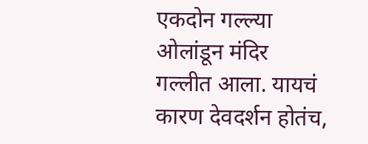एकदोन गल्ल्या ओलांडून मंदिर गल्लीत आला. यायचं कारण देवदर्शन होतंच,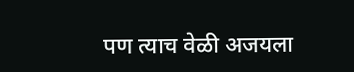पण त्याच वेळी अजयला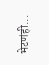भेटणंही...